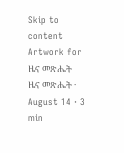Skip to content
Artwork for ዜና መጽሔት
ዜና መጽሔት · August 14 · 3 min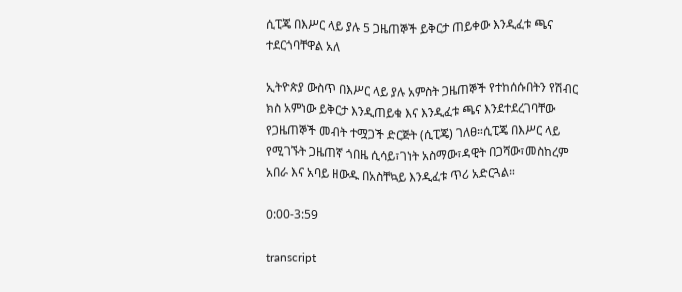ሲፒጄ በእሥር ላይ ያሉ 5 ጋዜጠኞች ይቅርታ ጠይቀው እንዲፈቱ ጫና ተደርጎባቸዋል አለ

ኢትዮጵያ ውስጥ በእሥር ላይ ያሉ አምስት ጋዜጠኞች የተከሰሱበትን የሽብር ክስ አምነው ይቅርታ እንዲጠይቁ እና እንዲፈቱ ጫና እንደተደረገባቸው የጋዜጠኞች መብት ተሟጋች ድርጅት (ሲፒጄ) ገለፀ።ሲፒጄ በእሥር ላይ የሚገኙት ጋዜጠኛ ጎበዜ ሲሳይ፣ገነት አስማው፣ዳዊት በጋሻው፣መስከረም አበራ እና አባይ ዘውዱ በአስቸኳይ እንዲፈቱ ጥሪ አድርጓል።

0:00-3:59

transcript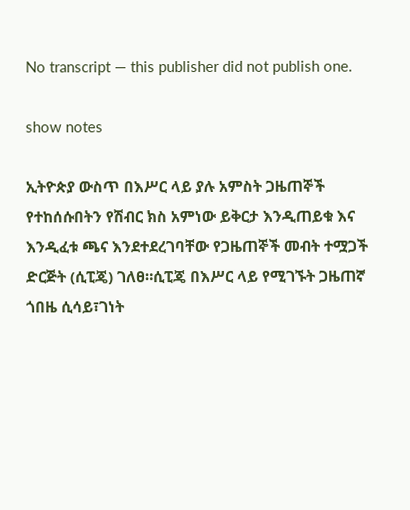No transcript — this publisher did not publish one.

show notes

ኢትዮጵያ ውስጥ በእሥር ላይ ያሉ አምስት ጋዜጠኞች የተከሰሱበትን የሽብር ክስ አምነው ይቅርታ እንዲጠይቁ እና እንዲፈቱ ጫና እንደተደረገባቸው የጋዜጠኞች መብት ተሟጋች ድርጅት (ሲፒጄ) ገለፀ።ሲፒጄ በእሥር ላይ የሚገኙት ጋዜጠኛ ጎበዜ ሲሳይ፣ገነት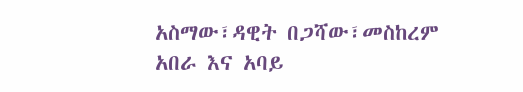አስማው፣ዳዊት በጋሻው፣መስከረም አበራ እና አባይ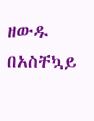ዘውዱ በአስቸኳይ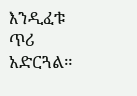እንዲፈቱ ጥሪ አድርጓል።